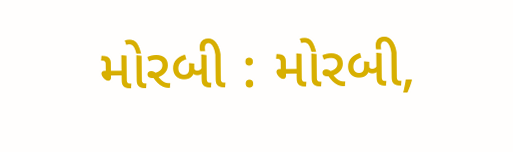મોરબી : મોરબી,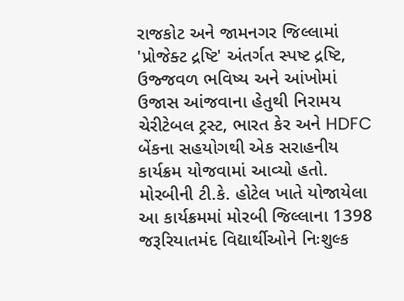રાજકોટ અને જામનગર જિલ્લામાં 'પ્રોજેક્ટ દ્રષ્ટિ' અંતર્ગત સ્પષ્ટ દ્રષ્ટિ, ઉજ્જવળ ભવિષ્ય અને આંખોમાં ઉજાસ આંજવાના હેતુથી નિરામય ચેરીટેબલ ટ્રસ્ટ, ભારત કેર અને HDFC બેંકના સહયોગથી એક સરાહનીય કાર્યક્રમ યોજવામાં આવ્યો હતો. મોરબીની ટી.કે. હોટેલ ખાતે યોજાયેલા આ કાર્યક્રમમાં મોરબી જિલ્લાના 1398 જરૂરિયાતમંદ વિદ્યાર્થીઓને નિઃશુલ્ક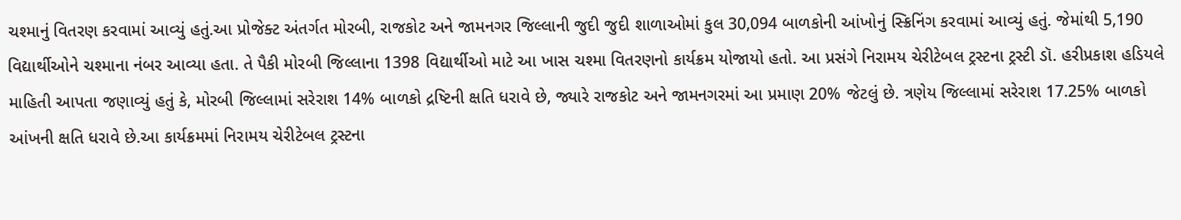ચશ્માનું વિતરણ કરવામાં આવ્યું હતું.આ પ્રોજેક્ટ અંતર્ગત મોરબી, રાજકોટ અને જામનગર જિલ્લાની જુદી જુદી શાળાઓમાં કુલ 30,094 બાળકોની આંખોનું સ્ક્રિનિંગ કરવામાં આવ્યું હતું. જેમાંથી 5,190 વિદ્યાર્થીઓને ચશ્માના નંબર આવ્યા હતા. તે પૈકી મોરબી જિલ્લાના 1398 વિદ્યાર્થીઓ માટે આ ખાસ ચશ્મા વિતરણનો કાર્યક્રમ યોજાયો હતો. આ પ્રસંગે નિરામય ચેરીટેબલ ટ્રસ્ટના ટ્રસ્ટી ડૉ. હરીપ્રકાશ હડિયલે માહિતી આપતા જણાવ્યું હતું કે, મોરબી જિલ્લામાં સરેરાશ 14% બાળકો દ્રષ્ટિની ક્ષતિ ધરાવે છે, જ્યારે રાજકોટ અને જામનગરમાં આ પ્રમાણ 20% જેટલું છે. ત્રણેય જિલ્લામાં સરેરાશ 17.25% બાળકો આંખની ક્ષતિ ધરાવે છે.આ કાર્યક્રમમાં નિરામય ચેરીટેબલ ટ્રસ્ટના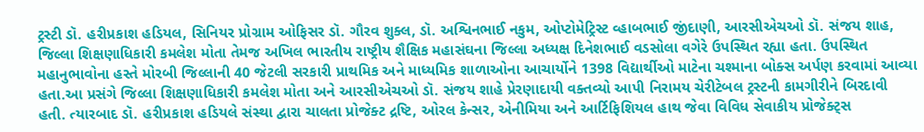ટ્રસ્ટી ડૉ. હરીપ્રકાશ હડિયલ, સિનિયર પ્રોગ્રામ ઓફિસર ડૉ. ગૌરવ શુક્લ, ડૉ. અશ્વિનભાઈ નકુમ, ઓપ્ટોમેટ્રિસ્ટ વ્હાબભાઈ જીંદાણી, આરસીએચઓ ડૉ. સંજય શાહ, જિલ્લા શિક્ષણાધિકારી કમલેશ મોતા તેમજ અખિલ ભારતીય રાષ્ટ્રીય શૈક્ષિક મહાસંઘના જિલ્લા અધ્યક્ષ દિનેશભાઈ વડસોલા વગેરે ઉપસ્થિત રહ્યા હતા. ઉપસ્થિત મહાનુભાવોના હસ્તે મોરબી જિલ્લાની 40 જેટલી સરકારી પ્રાથમિક અને માધ્યમિક શાળાઓના આચાર્યોને 1398 વિદ્યાર્થીઓ માટેના ચશ્માના બોક્સ અર્પણ કરવામાં આવ્યા હતા.આ પ્રસંગે જિલ્લા શિક્ષણાધિકારી કમલેશ મોતા અને આરસીએચઓ ડૉ. સંજય શાહે પ્રેરણાદાયી વક્તવ્યો આપી નિરામય ચેરીટેબલ ટ્રસ્ટની કામગીરીને બિરદાવી હતી. ત્યારબાદ ડૉ. હરીપ્રકાશ હડિયલે સંસ્થા દ્વારા ચાલતા પ્રોજેક્ટ દ્રષ્ટિ, ઓરલ કેન્સર, એનીમિયા અને આર્ટિફિશિયલ હાથ જેવા વિવિધ સેવાકીય પ્રોજેક્ટ્સ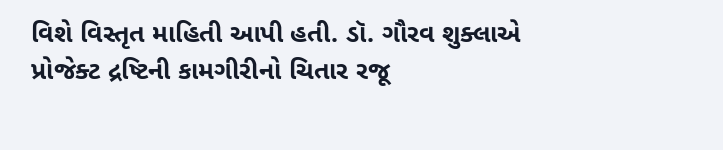વિશે વિસ્તૃત માહિતી આપી હતી. ડૉ. ગૌરવ શુક્લાએ પ્રોજેક્ટ દ્રષ્ટિની કામગીરીનો ચિતાર રજૂ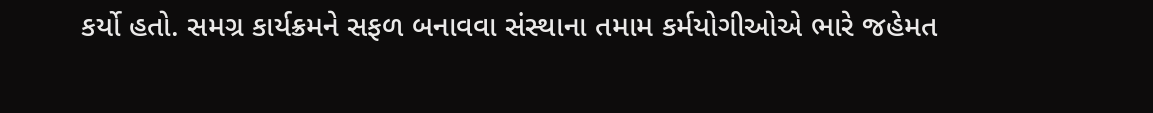કર્યો હતો. સમગ્ર કાર્યક્રમને સફળ બનાવવા સંસ્થાના તમામ કર્મયોગીઓએ ભારે જહેમત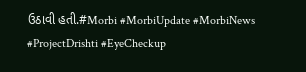ઉઠાવી હતી.#Morbi #MorbiUpdate #MorbiNews #ProjectDrishti #EyeCheckup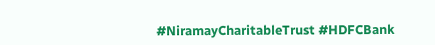#NiramayCharitableTrust #HDFCBank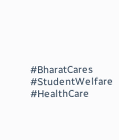#BharatCares #StudentWelfare #HealthCare